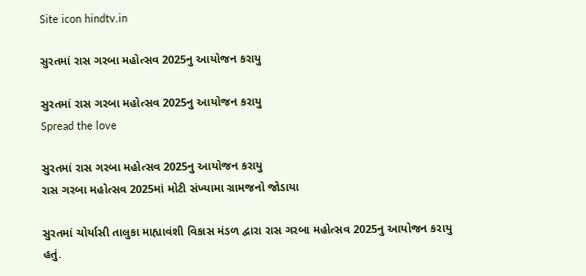Site icon hindtv.in

સુરતમાં રાસ ગરબા મહોત્સવ 2025નુ આયોજન કરાયુ

સુરતમાં રાસ ગરબા મહોત્સવ 2025નુ આયોજન કરાયુ
Spread the love

સુરતમાં રાસ ગરબા મહોત્સવ 2025નુ આયોજન કરાયુ
રાસ ગરબા મહોત્સવ 2025માં મોટી સંખ્યામા ગ્રામજનો જોડાયા

સુરતમાં ચોર્યાસી તાલુકા માહ્યાવંશી વિકાસ મંડળ દ્વારા રાસ ગરબા મહોત્સવ 2025નુ આયોજન કરાયુ હતું.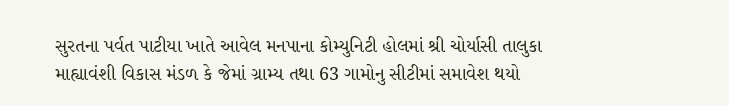સુરતના પર્વત પાટીયા ખાતે આવેલ મનપાના કોમ્યુનિટી હોલમાં શ્રી ચોર્યાસી તાલુકા માહ્યાવંશી વિકાસ મંડળ કે જેમાં ગ્રામ્ય તથા 63 ગામોનુ સીટીમાં સમાવેશ થયો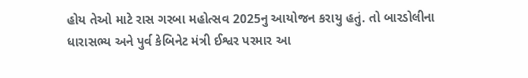હોય તેઓ માટે રાસ ગરબા મહોત્સવ 2025નુ આયોજન કરાયુ હતું. તો બારડોલીના ધારાસભ્ય અને પુર્વ કેબિનેટ મંત્રી ઈશ્વર પરમાર આ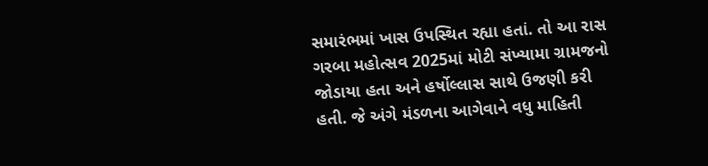સમારંભમાં ખાસ ઉપસ્થિત રહ્યા હતાં. તો આ રાસ ગરબા મહોત્સવ 2025માં મોટી સંખ્યામા ગ્રામજનો જોડાયા હતા અને હર્ષોલ્લાસ સાથે ઉજણી કરી હતી. જે અંગે મંડળના આગેવાને વધુ માહિતી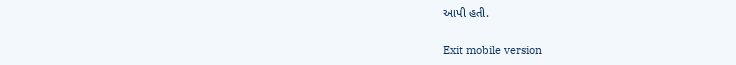આપી હતી.

Exit mobile version